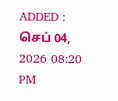ADDED : செப் 04, 2026 08:20 PM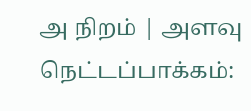அ நிறம் | அளவு
நெட்டப்பாக்கம்: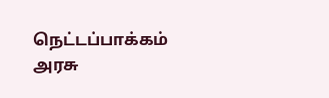நெட்டப்பாக்கம் அரசு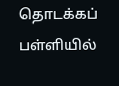தொடக்கப் பள்ளியில்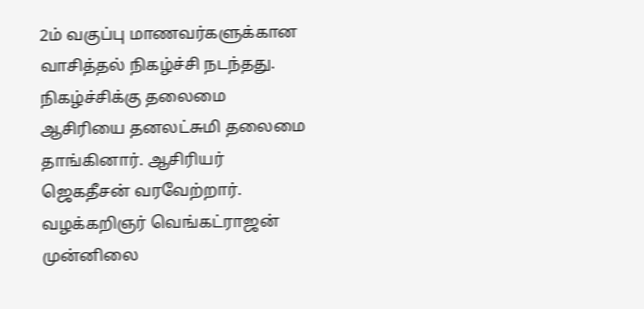2ம் வகுப்பு மாணவர்களுக்கான வாசித்தல் நிகழ்ச்சி நடந்தது.
நிகழ்ச்சிக்கு தலைமை ஆசிரியை தனலட்சுமி தலைமை தாங்கினார். ஆசிரியர் ஜெகதீசன் வரவேற்றார். வழக்கறிஞர் வெங்கட்ராஜன் முன்னிலை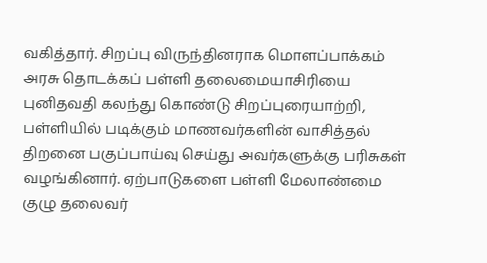வகித்தார். சிறப்பு விருந்தினராக மொளப்பாக்கம் அரசு தொடக்கப் பள்ளி தலைமையாசிரியை புனிதவதி கலந்து கொண்டு சிறப்புரையாற்றி, பள்ளியில் படிக்கும் மாணவர்களின் வாசித்தல் திறனை பகுப்பாய்வு செய்து அவர்களுக்கு பரிசுகள் வழங்கினார். ஏற்பாடுகளை பள்ளி மேலாண்மை குழு தலைவர்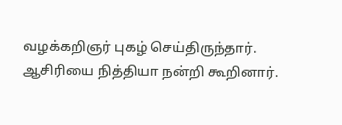வழக்கறிஞர் புகழ் செய்திருந்தார்.
ஆசிரியை நித்தியா நன்றி கூறினார்.